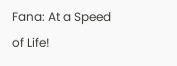Fana: At a Speed of Life!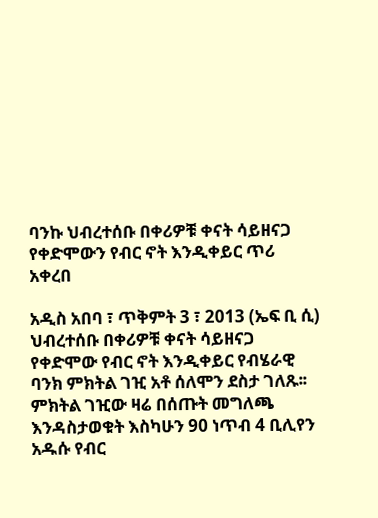ባንኩ ህብረተሰቡ በቀሪዎቹ ቀናት ሳይዘናጋ የቀድሞውን የብር ኖት እንዲቀይር ጥሪ አቀረበ

አዲስ አበባ ፣ ጥቅምት 3 ፣ 2013 (ኤፍ ቢ ሲ) ህብረተሰቡ በቀሪዎቹ ቀናት ሳይዘናጋ የቀድሞው የብር ኖት እንዲቀይር የብሄራዊ ባንክ ምክትል ገዢ አቶ ሰለሞን ደስታ ገለጹ፡፡
ምክትል ገዢው ዛሬ በሰጡት መግለጫ እንዳስታወቁት እስካሁን 90 ነጥብ 4 ቢሊየን አዱሱ የብር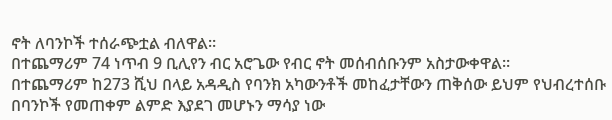ኖት ለባንኮች ተሰራጭቷል ብለዋል።
በተጨማሪም 74 ነጥብ 9 ቢሊየን ብር አሮጌው የብር ኖት መሰብሰቡንም አስታውቀዋል።
በተጨማሪም ከ273 ሺህ በላይ አዳዲስ የባንክ አካውንቶች መከፈታቸውን ጠቅሰው ይህም የህብረተሰቡ በባንኮች የመጠቀም ልምድ እያደገ መሆኑን ማሳያ ነው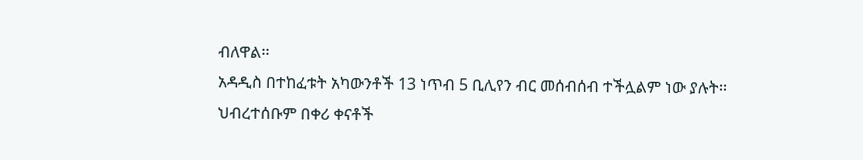ብለዋል፡፡
አዳዲስ በተከፈቱት አካውንቶች 13 ነጥብ 5 ቢሊየን ብር መሰብሰብ ተችሏልም ነው ያሉት፡፡
ህብረተሰቡም በቀሪ ቀናቶች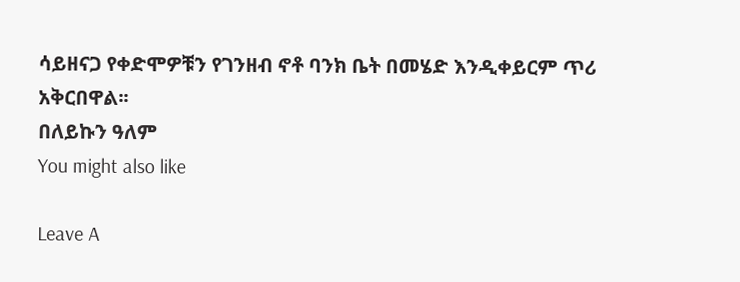ሳይዘናጋ የቀድሞዎቹን የገንዘብ ኖቶ ባንክ ቤት በመሄድ እንዲቀይርም ጥሪ አቅርበዋል፡፡
በለይኩን ዓለም
You might also like

Leave A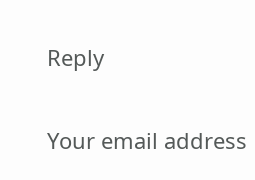Reply

Your email address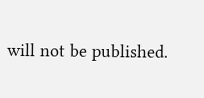will not be published.